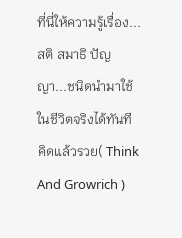ที่นี่ให้ความรู้เรื่อง...สติ สมาธิ ปัญญา...ชนิดนำมาใช้ในชีวิตจริงได้ทันที คิดแล้วรวย( Think And Growrich )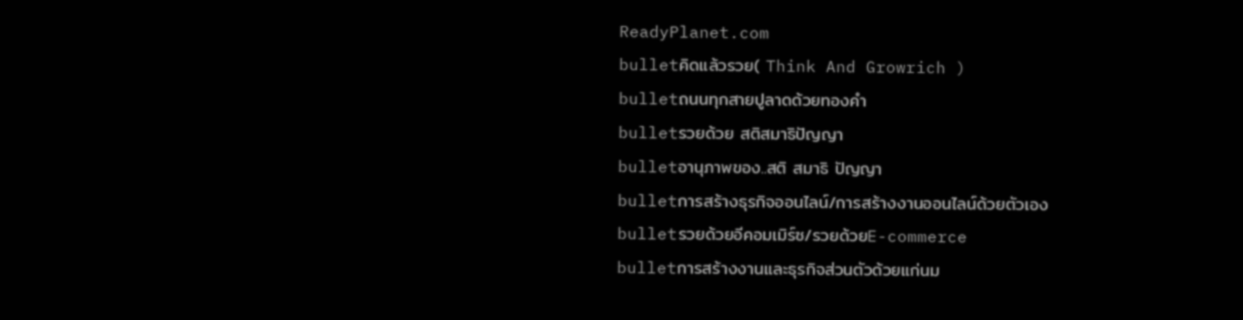ReadyPlanet.com
bulletคิดแล้วรวย( Think And Growrich )
bulletถนนทุกสายปูลาดด้วยทองคำ
bulletรวยด้วย สติสมาธิปัญญา
bulletอานุภาพของ..สติ สมาธิ ปัญญา
bulletการสร้างธุรกิจออนไลน์/การสร้างงานออนไลน์ด้วยตัวเอง
bulletรวยด้วยอีคอมเมิร์ซ/รวยด้วยE-commerce
bulletการสร้างงานและธุรกิจส่วนตัวด้วยแก่นม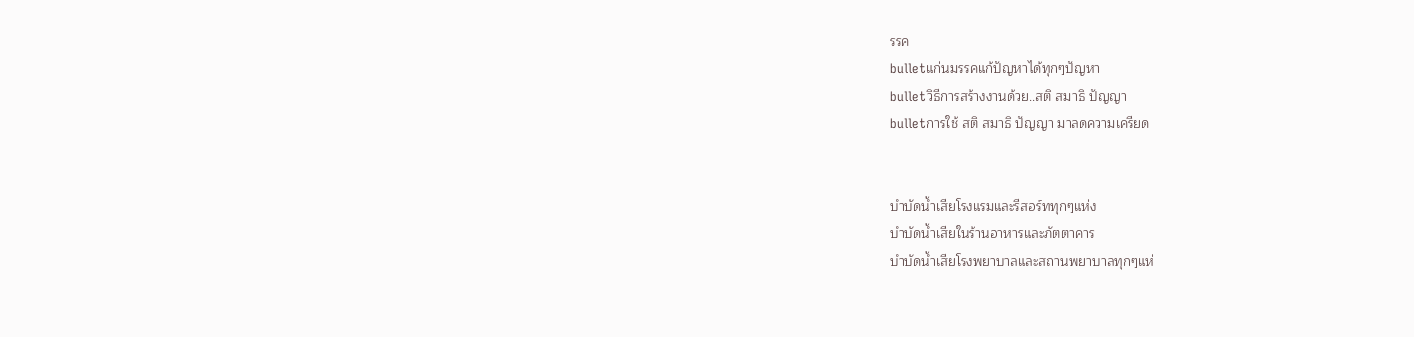รรค
bulletแก่นมรรคแก้ปัญหาได้ทุกๆปัญหา
bulletวิธีการสร้างงานด้วย..สติ สมาธิ ปัญญา
bulletการใช้ สติ สมาธิ ปัญญา มาลดความเครียด


บำบัดน้ำเสียโรงแรมและรีสอร์ททุกๆแห่ง
บำบัดน้ำเสียในร้านอาหารและภัตตาคาร
บำบัดน้ำเสียโรงพยาบาลและสถานพยาบาลทุกๆแห่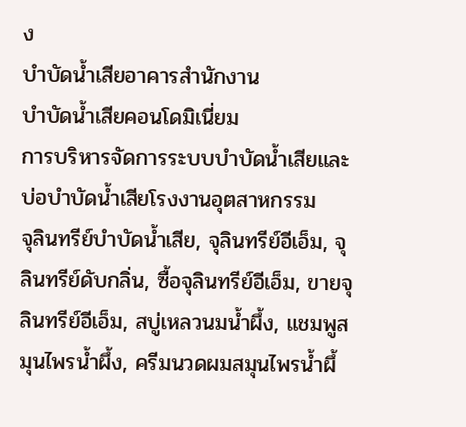ง
บำบัดน้ำเสียอาคารสำนักงาน
บำบัดน้ำเสียคอนโดมิเนี่ยม
การบริหารจัดการระบบบำบัดน้ำเสียและบ่อบำบัดน้ำเสียโรงงานอุตสาหกรรม
จุลินทรีย์บำบัดน้ำเสีย, จุลินทรีย์อีเอ็ม, จุลินทรีย์ดับกลิ่น, ซื้อจุลินทรีย์อีเอ็ม, ขายจุลินทรีย์อีเอ็ม, สบู่เหลวนมน้ำผึ้ง, แชมพูสมุนไพรน้ำผึ้ง, ครีมนวดผมสมุนไพรน้ำผึ้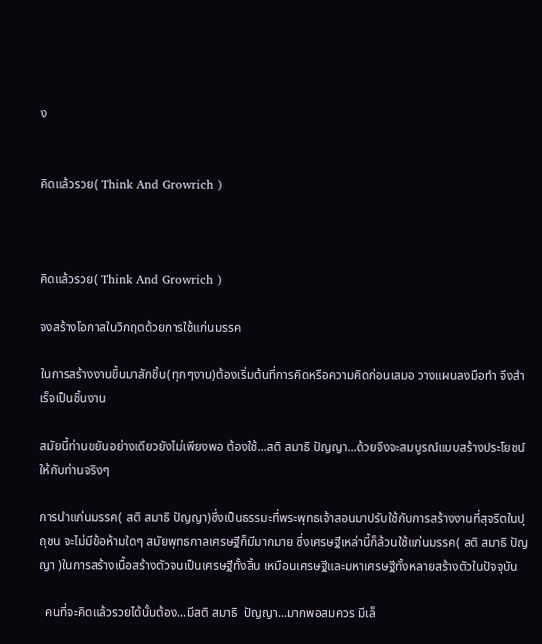ง


คิดแล้วรวย( Think And Growrich )



คิดแล้วรวย( Think And Growrich )

จงสร้างโอกาสในวิกฤตด้วยการใช้แก่นมรรค

ในการสร้างงานขึ้นมาสักชิ้น(ทุกๆงาน)ต้องเริ่มต้นที่การคิดหรือความคิดก่อนเสมอ วางแผนลงมือทำ จึงสำเร็จเป็นชิ้นงาน

สมัยนี้ท่านขยันอย่างเดียวยังไม่เพียงพอ ต้องใช้...สติ สมาธิ ปัญญา...ด้วยจึงจะสมบูรณ์แบบสร้างประโยชน์ให้กับท่านจริงๆ

การนำแก่นมรรค( สติ สมาธิ ปัญญา)ซึ่งเป็นธรรมะที่พระพุทธเจ้าสอนมาปรับใช้กับการสร้างงานที่สุจริตในปุถุชน จะไม่มีข้อห้ามใดๆ สมัยพุทธกาลเศรษฐีก็มีมากมาย ซึ่งเศรษฐีเหล่านี้ก็ล้วนใช้แก่นมรรค( สติ สมาธิ ปัญญา )ในการสร้างเนื้อสร้างตัวจนเป็นเศรษฐีทั้งสิ้น เหมือนเศรษฐีและมหาเศรษฐีทั้งหลายสร้างตัวในปัจจุบัน

  คนที่จะคิดแล้วรวยได้นั้นต้อง...มีสติ สมาธิ  ปัญญา...มากพอสมควร มีเล็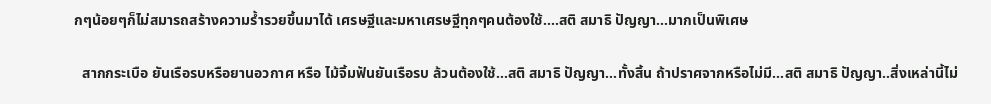กๆน้อยๆก็ไม่สมารถสร้างความร้ำรวยขึ้นมาได้ เศรษฐีและมหาเศรษฐีทุกๆคนต้องใช้....สติ สมาธิ ปัญญา...มากเป็นพิเศษ

  สากกระเบือ ยันเรือรบหรือยานอวกาศ หรือ ไม้จิ้มฟันยันเรือรบ ล้วนต้องใช้...สติ สมาธิ ปัญญา...ทั้งสิ้น ถ้าปราศจากหรือไม่มี...สติ สมาธิ ปัญญา..สิ่งเหล่านี้ไม่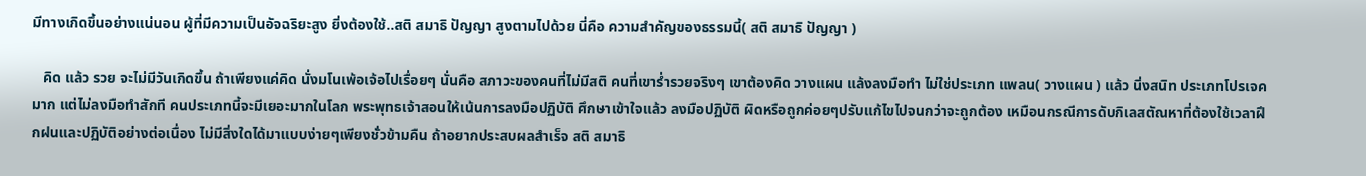มีทางเกิดขึ้นอย่างแน่นอน ผู้ที่มีความเป็นอัจฉริยะสูง ยิ่งต้องใช้..สติ สมาธิ ปัญญา สูงตามไปด้วย นี่คือ ความสำคัญของธรรมนี้( สติ สมาธิ ปัญญา )

   คิด แล้ว รวย จะไม่มีวันเกิดขึ้น ถ้าเพียงแค่คิด นั่งมโนเพ้อเจ้อไปเรื่อยๆ นั่นคือ สภาวะของคนที่ไม่มีสติ คนที่เขาร่ำรวยจริงๆ เขาต้องคิด วางแผน แล้งลงมือทำ ไม่ใช่ประเภท แพลน( วางแผน ) แล้ว นิ่งสนิท ประเภทโปรเจคมาก แต่ไม่ลงมือทำสักที คนประเภทนี้จะมีเยอะมากในโลก พระพุทธเจ้าสอนให้เน้นการลงมือปฏิบัติ ศึกษาเข้าใจแล้ว ลงมือปฏิบัติ ผิดหรือถูกค่อยๆปรับแก้ไขไปจนกว่าจะถูกต้อง เหมือนกรณีการดับกิเลสตัณหาที่ต้องใช้เวลาฝึกฝนและปฏิบัติอย่างต่อเนื่อง ไม่มีสิ่งใดได้มาแบบง่ายๆเพียงชั่วข้ามคืน ถ้าอยากประสบผลสำเร็จ สติ สมาธิ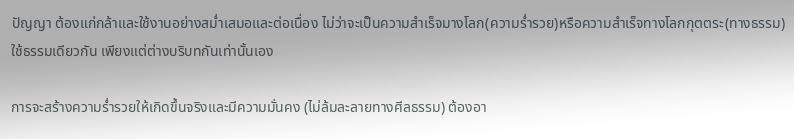ปัญญา ต้องแก่กล้าและใช้งานอย่างสม่ำเสมอและต่อเนื่อง ไม่ว่าจะเป็นความสำเร็จมางโลก(ความร่ำรวย)หรือความสำเร็จทางโลกกุตตระ(ทางธรรม) ใช้ธรรมเดียวกัน เพียงแต่ต่างบริบทกันเท่านั้นเอง

การจะสร้างความร่ำรวยให้เกิดขึ้นจริงและมีความมั่นคง (ไม่ล้มละลายทางศีลธรรม) ต้องอา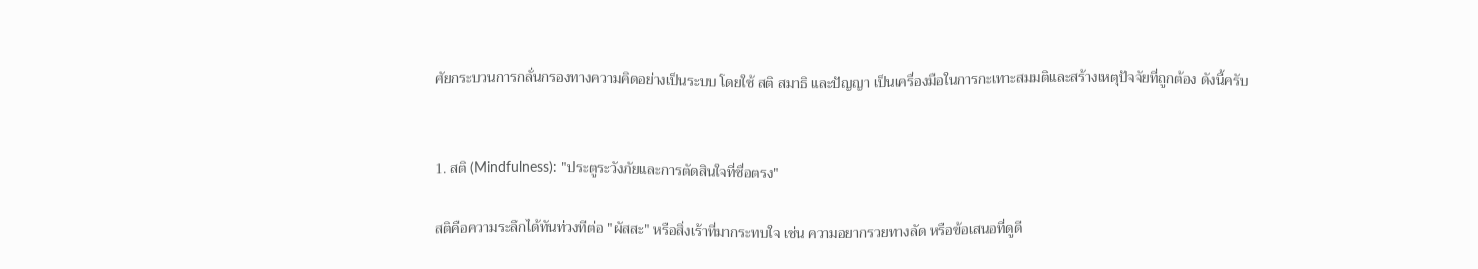ศัยกระบวนการกลั่นกรองทางความคิดอย่างเป็นระบบ โดยใช้ สติ สมาธิ และปัญญา เป็นเครื่องมือในการกะเทาะสมมติและสร้างเหตุปัจจัยที่ถูกต้อง ดังนี้ครับ


1. สติ (Mindfulness): "ประตูระวังภัยและการตัดสินใจที่ซื่อตรง"

สติคือความระลึกได้ทันท่วงทีต่อ "ผัสสะ" หรือสิ่งเร้าที่มากระทบใจ เช่น ความอยากรวยทางลัด หรือข้อเสนอที่ดูดี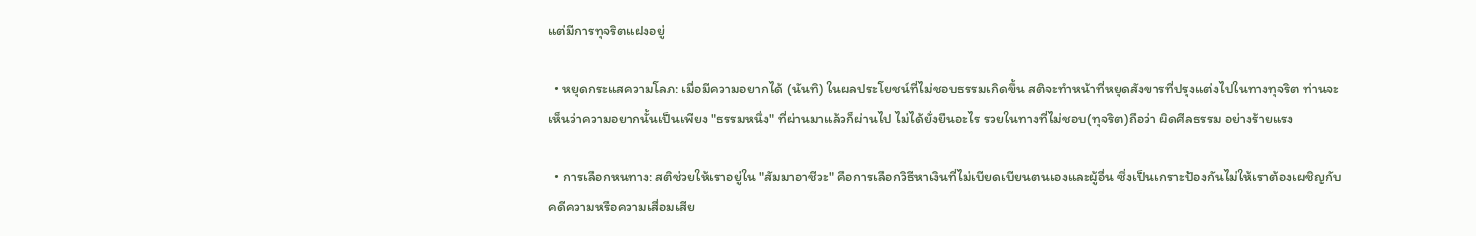แต่มีการทุจริตแฝงอยู่

  • หยุดกระแสความโลภ: เมื่อมีความอยากได้ (นันทิ) ในผลประโยชน์ที่ไม่ชอบธรรมเกิดขึ้น สติจะทำหน้าที่หยุดสังขารที่ปรุงแต่งไปในทางทุจริต ท่านจะเห็นว่าความอยากนั้นเป็นเพียง "ธรรมหนึ่ง" ที่ผ่านมาแล้วก็ผ่านไป ไม่ได้ยั่งยืนอะไร รวยในทางที่ไม่ชอบ(ทุจริต)ถือว่า ผิดศีลธรรม อย่างร้ายแรง

  • การเลือกหนทาง: สติช่วยให้เราอยู่ใน "สัมมาอาชีวะ" คือการเลือกวิธีหาเงินที่ไม่เบียดเบียนตนเองและผู้อื่น ซึ่งเป็นเกราะป้องกันไม่ให้เราต้องเผชิญกับคดีความหรือความเสื่อมเสีย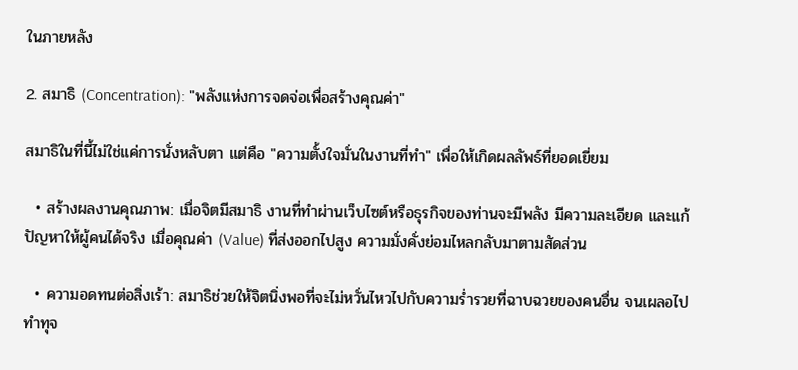ในภายหลัง

2. สมาธิ (Concentration): "พลังแห่งการจดจ่อเพื่อสร้างคุณค่า"

สมาธิในที่นี้ไม่ใช่แค่การนั่งหลับตา แต่คือ "ความตั้งใจมั่นในงานที่ทำ" เพื่อให้เกิดผลลัพธ์ที่ยอดเยี่ยม

  • สร้างผลงานคุณภาพ: เมื่อจิตมีสมาธิ งานที่ทำผ่านเว็บไซต์หรือธุรกิจของท่านจะมีพลัง มีความละเอียด และแก้ปัญหาให้ผู้คนได้จริง เมื่อคุณค่า (Value) ที่ส่งออกไปสูง ความมั่งคั่งย่อมไหลกลับมาตามสัดส่วน

  • ความอดทนต่อสิ่งเร้า: สมาธิช่วยให้จิตนิ่งพอที่จะไม่หวั่นไหวไปกับความร่ำรวยที่ฉาบฉวยของคนอื่น จนเผลอไปทำทุจ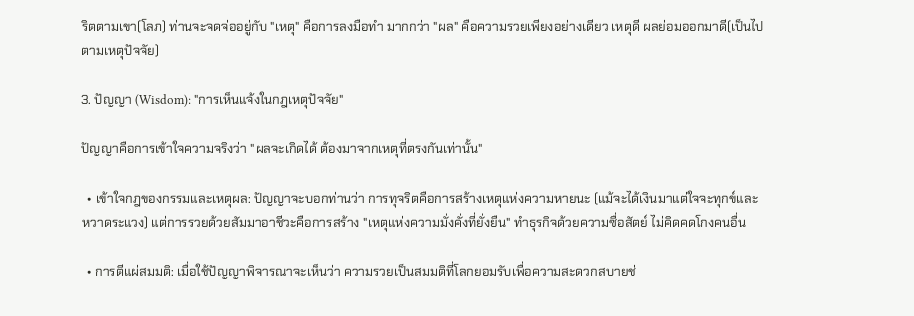ริตตามเขา(โลภ) ท่านจะจดจ่ออยู่กับ "เหตุ" คือการลงมือทำ มากกว่า "ผล" คือความรวยเพียงอย่างเดียว เหตุดี ผลย่อมออกมาดี(เป็นไปตามเหตุปัจจัย)

3. ปัญญา (Wisdom): "การเห็นแจ้งในกฎเหตุปัจจัย"

ปัญญาคือการเข้าใจความจริงว่า "ผลจะเกิดได้ ต้องมาจากเหตุที่ตรงกันเท่านั้น"

  • เข้าใจกฎของกรรมและเหตุผล: ปัญญาจะบอกท่านว่า การทุจริตคือการสร้างเหตุแห่งความหายนะ (แม้จะได้เงินมาแต่ใจจะทุกข์และหวาดระแวง) แต่การรวยด้วยสัมมาอาชีวะคือการสร้าง "เหตุแห่งความมั่งคั่งที่ยั่งยืน" ทำธุรกิจด้วยความซื่อสัตย์ ไม่คิดคดโกงคนอื่น

  • การตีแผ่สมมติ: เมื่อใช้ปัญญาพิจารณาจะเห็นว่า ความรวยเป็นสมมติที่โลกยอมรับเพื่อความสะดวกสบายช่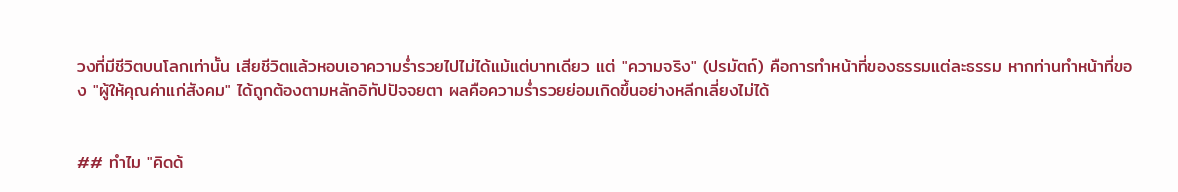วงที่มีชีวิตบนโลกเท่านั้น เสียชีวิตแล้วหอบเอาความร่ำรวยไปไม่ได้แม้แต่บาทเดียว แต่ "ความจริง" (ปรมัตถ์) คือการทำหน้าที่ของธรรมแต่ละธรรม หากท่านทำหน้าที่ของ "ผู้ให้คุณค่าแก่สังคม" ได้ถูกต้องตามหลักอิทัปปัจจยตา ผลคือความร่ำรวยย่อมเกิดขึ้นอย่างหลีกเลี่ยงไม่ได้


## ทำไม "คิดด้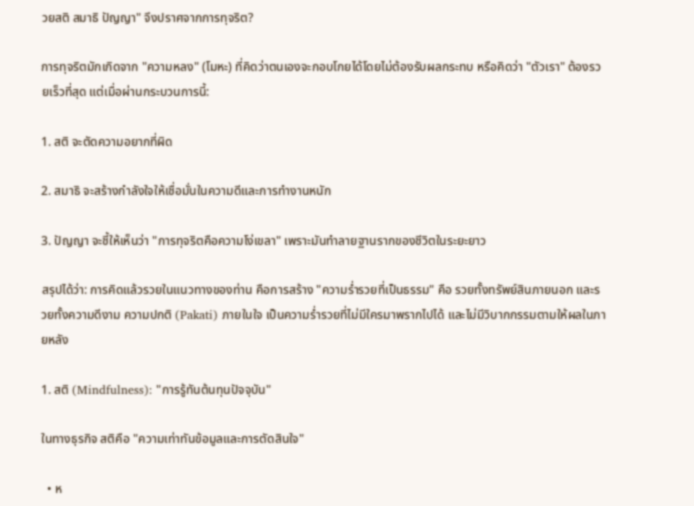วยสติ สมาธิ ปัญญา" จึงปราศจากการทุจริต?

การทุจริตมักเกิดจาก "ความหลง" (โมหะ) ที่คิดว่าตนเองจะกอบโกยได้โดยไม่ต้องรับผลกระทบ หรือคิดว่า "ตัวเรา" ต้องรวยเร็วที่สุด แต่เมื่อผ่านกระบวนการนี้:

1. สติ จะตัดความอยากที่ผิด

2. สมาธิ จะสร้างกำลังใจให้เชื่อมั่นในความดีและการทำงานหนัก

3. ปัญญา จะชี้ให้เห็นว่า "การทุจริตคือความโง่เขลา" เพราะมันทำลายฐานรากของชีวิตในระยะยาว

สรุปได้ว่า: การคิดแล้วรวยในแนวทางของท่าน คือการสร้าง "ความร่ำรวยที่เป็นธรรม" คือ รวยทั้งทรัพย์สินภายนอก และรวยทั้งความดีงาม ความปกติ (Pakati) ภายในใจ เป็นความร่ำรวยที่ไม่มีใครมาพรากไปได้ และไม่มีวิบากกรรมตามให้ผลในภายหลัง

1. สติ (Mindfulness): "การรู้ทันต้นทุนปัจจุบัน"

ในทางธุรกิจ สติคือ "ความเท่าทันข้อมูลและการตัดสินใจ"

  • ห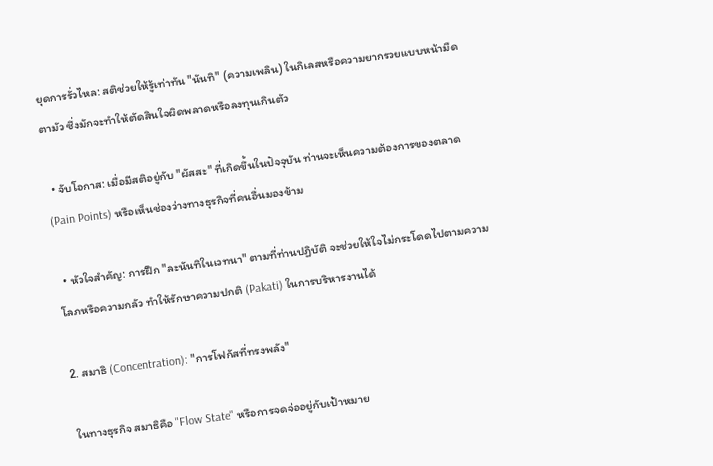ยุดการรั่วไหล: สติช่วยให้รู้เท่าทัน "นันทิ" (ความเพลิน) ในกิเลสหรือความยากรวยแบบหน้ามืดตามัว ซึ่งมักจะทำให้ตัดสินใจผิดพลาดหรือลงทุนเกินตัว

  • จับโอกาส: เมื่อมีสติอยู่กับ "ผัสสะ" ที่เกิดขึ้นในปัจจุบัน ท่านจะเห็นความต้องการของตลาด (Pain Points) หรือเห็นช่องว่างทางธุรกิจที่คนอื่นมองข้าม

  • หัวใจสำคัญ: การฝึก "ละนันทิในเวทนา" ตามที่ท่านปฏิบัติ จะช่วยให้ใจไม่กระโดดไปตามความโลภหรือความกลัว ทำให้รักษาความปกติ (Pakati) ในการบริหารงานได้

2. สมาธิ (Concentration): "การโฟกัสที่ทรงพลัง"

ในทางธุรกิจ สมาธิคือ "Flow State" หรือการจดจ่ออยู่กับเป้าหมาย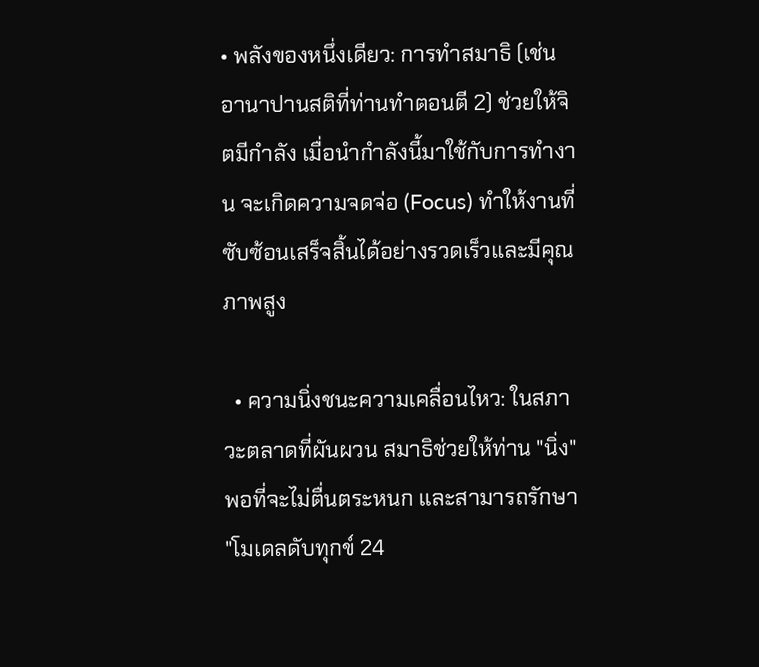• พลังของหนึ่งเดียว: การทำสมาธิ (เช่น อานาปานสติที่ท่านทำตอนตี 2) ช่วยให้จิตมีกำลัง เมื่อนำกำลังนี้มาใช้กับการทำงาน จะเกิดความจดจ่อ (Focus) ทำให้งานที่ซับซ้อนเสร็จสิ้นได้อย่างรวดเร็วและมีคุณภาพสูง

  • ความนิ่งชนะความเคลื่อนไหว: ในสภาวะตลาดที่ผันผวน สมาธิช่วยให้ท่าน "นิ่ง" พอที่จะไม่ตื่นตระหนก และสามารถรักษา "โมเดลดับทุกข์ 24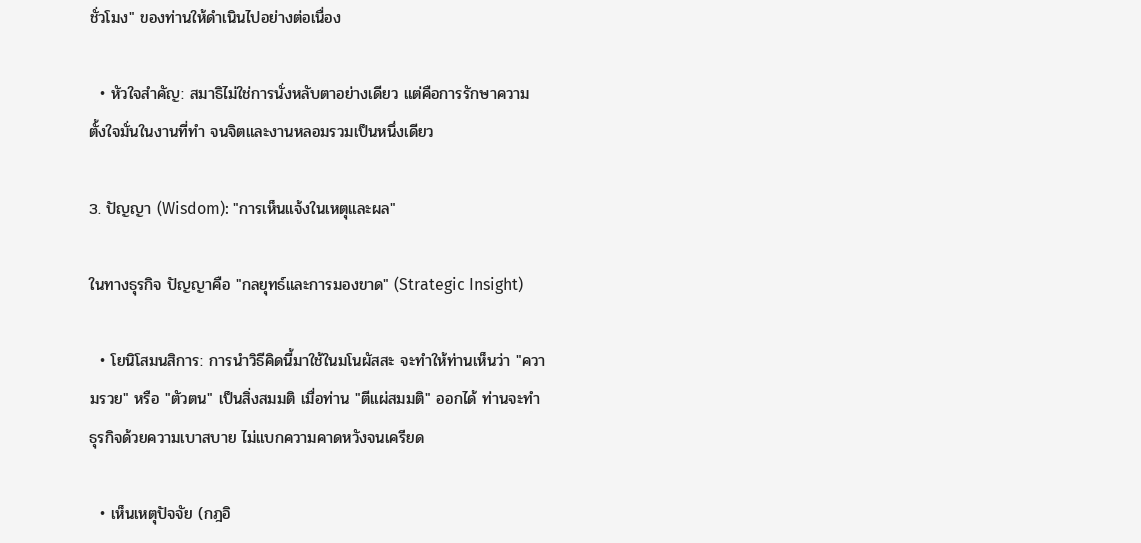ชั่วโมง" ของท่านให้ดำเนินไปอย่างต่อเนื่อง

  • หัวใจสำคัญ: สมาธิไม่ใช่การนั่งหลับตาอย่างเดียว แต่คือการรักษาความตั้งใจมั่นในงานที่ทำ จนจิตและงานหลอมรวมเป็นหนึ่งเดียว

3. ปัญญา (Wisdom): "การเห็นแจ้งในเหตุและผล"

ในทางธุรกิจ ปัญญาคือ "กลยุทธ์และการมองขาด" (Strategic Insight)

  • โยนิโสมนสิการ: การนำวิธีคิดนี้มาใช้ในมโนผัสสะ จะทำให้ท่านเห็นว่า "ความรวย" หรือ "ตัวตน" เป็นสิ่งสมมติ เมื่อท่าน "ตีแผ่สมมติ" ออกได้ ท่านจะทำธุรกิจด้วยความเบาสบาย ไม่แบกความคาดหวังจนเครียด

  • เห็นเหตุปัจจัย (กฎอิ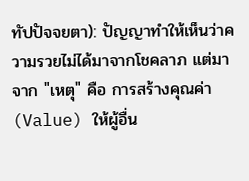ทัปปัจจยตา): ปัญญาทำให้เห็นว่าความรวยไม่ได้มาจากโชคลาภ แต่มาจาก "เหตุ" คือ การสร้างคุณค่า (Value) ให้ผู้อื่น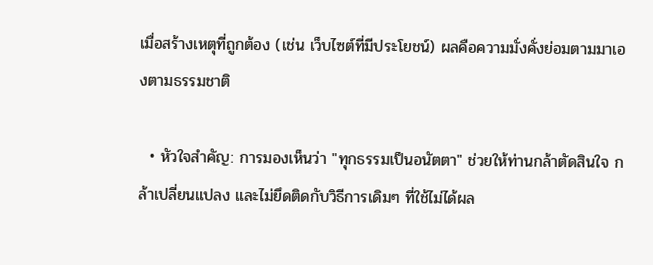เมื่อสร้างเหตุที่ถูกต้อง (เช่น เว็บไซต์ที่มีประโยชน์) ผลคือความมั่งคั่งย่อมตามมาเองตามธรรมชาติ

  • หัวใจสำคัญ: การมองเห็นว่า "ทุกธรรมเป็นอนัตตา" ช่วยให้ท่านกล้าตัดสินใจ กล้าเปลี่ยนแปลง และไม่ยึดติดกับวิธีการเดิมๆ ที่ใช้ไม่ได้ผล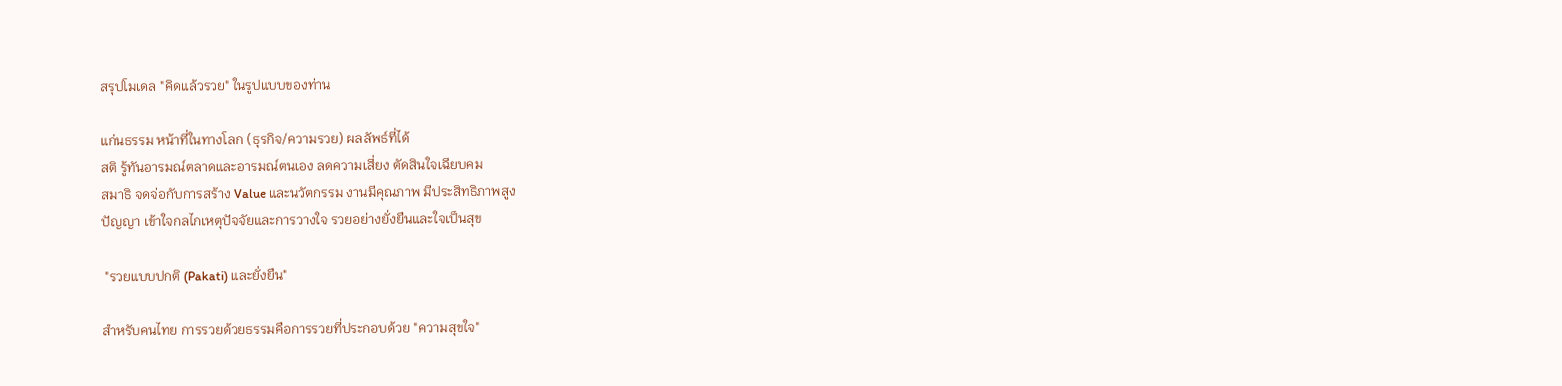สรุปโมเดล "คิดแล้วรวย" ในรูปแบบของท่าน

แก่นธรรม หน้าที่ในทางโลก (ธุรกิจ/ความรวย) ผลลัพธ์ที่ได้
สติ รู้ทันอารมณ์ตลาดและอารมณ์ตนเอง ลดความเสี่ยง ตัดสินใจเฉียบคม
สมาธิ จดจ่อกับการสร้าง Value และนวัตกรรม งานมีคุณภาพ มีประสิทธิภาพสูง
ปัญญา เข้าใจกลไกเหตุปัจจัยและการวางใจ รวยอย่างยั่งยืนและใจเป็นสุข

 "รวยแบบปกติ (Pakati) และยั่งยืน"

สำหรับคนไทย การรวยด้วยธรรมคือการรวยที่ประกอบด้วย "ความสุขใจ"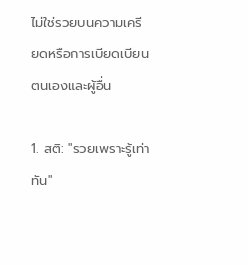ไม่ใช่รวยบนความเครียดหรือการเบียดเบียนตนเองและผู้อื่น

1. สติ: "รวยเพราะรู้เท่าทัน"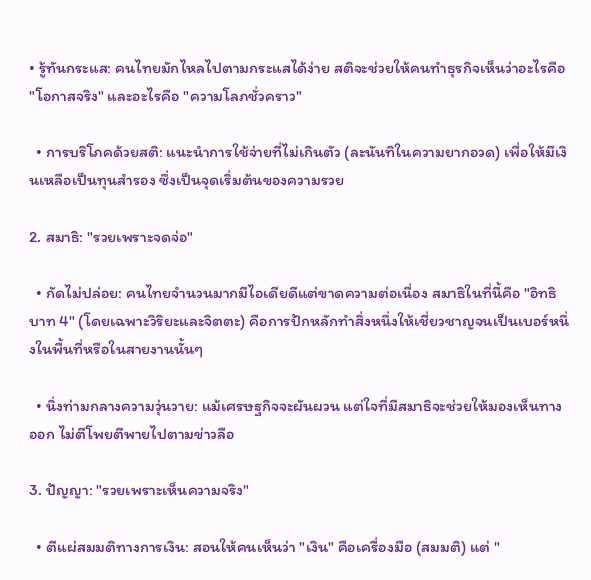• รู้ทันกระแส: คนไทยมักไหลไปตามกระแสได้ง่าย สติจะช่วยให้คนทำธุรกิจเห็นว่าอะไรคือ "โอกาสจริง" และอะไรคือ "ความโลภชั่วคราว"

  • การบริโภคด้วยสติ: แนะนำการใช้จ่ายที่ไม่เกินตัว (ละนันทิในความยากอวด) เพื่อให้มีเงินเหลือเป็นทุนสำรอง ซึ่งเป็นจุดเริ่มต้นของความรวย

2. สมาธิ: "รวยเพราะจดจ่อ"

  • กัดไม่ปล่อย: คนไทยจำนวนมากมีไอเดียดีแต่ขาดความต่อเนื่อง สมาธิในที่นี้คือ "อิทธิบาท 4" (โดยเฉพาะวิริยะและจิตตะ) คือการปักหลักทำสิ่งหนึ่งให้เชี่ยวชาญจนเป็นเบอร์หนึ่งในพื้นที่หรือในสายงานนั้นๆ

  • นิ่งท่ามกลางความวุ่นวาย: แม้เศรษฐกิจจะผันผวน แต่ใจที่มีสมาธิจะช่วยให้มองเห็นทางออก ไม่ตีโพยตีพายไปตามข่าวลือ

3. ปัญญา: "รวยเพราะเห็นความจริง"

  • ตีแผ่สมมติทางการเงิน: สอนให้คนเห็นว่า "เงิน" คือเครื่องมือ (สมมติ) แต่ "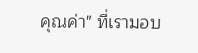คุณค่า" ที่เรามอบ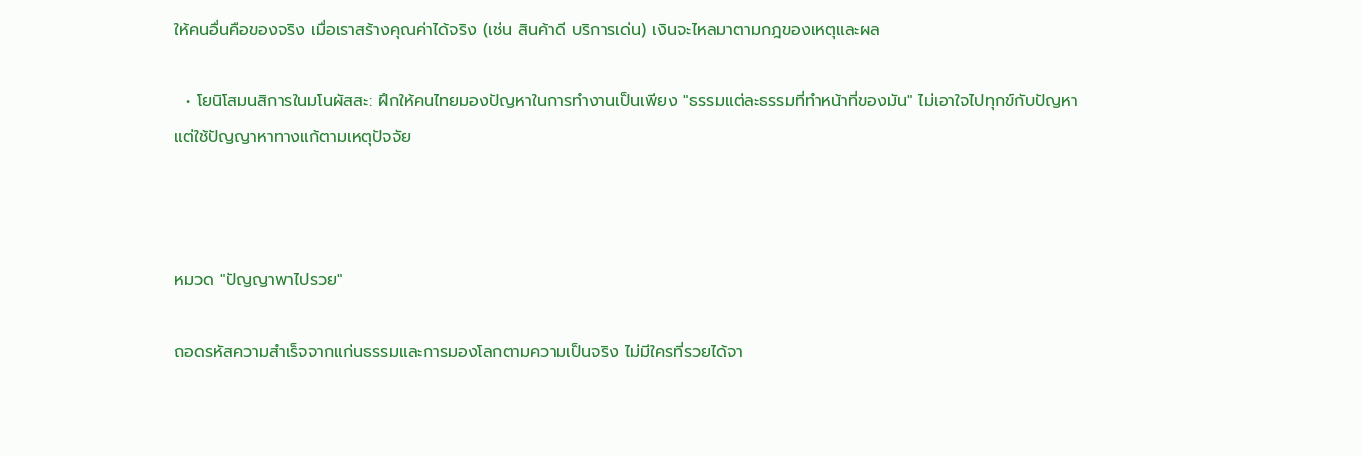ให้คนอื่นคือของจริง เมื่อเราสร้างคุณค่าได้จริง (เช่น สินค้าดี บริการเด่น) เงินจะไหลมาตามกฎของเหตุและผล

  • โยนิโสมนสิการในมโนผัสสะ: ฝึกให้คนไทยมองปัญหาในการทำงานเป็นเพียง "ธรรมแต่ละธรรมที่ทำหน้าที่ของมัน" ไม่เอาใจไปทุกข์กับปัญหา แต่ใช้ปัญญาหาทางแก้ตามเหตุปัจจัย



หมวด "ปัญญาพาไปรวย"

ถอดรหัสความสำเร็จจากแก่นธรรมและการมองโลกตามความเป็นจริง ไม่มีใครที่รวยได้จา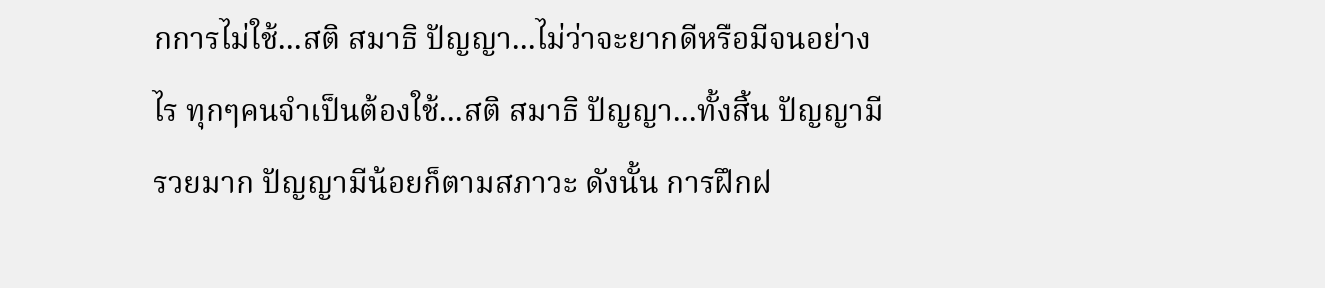กการไม่ใช้...สติ สมาธิ ปัญญา...ไม่ว่าจะยากดีหรือมีจนอย่างไร ทุกๆคนจำเป็นต้องใช้...สติ สมาธิ ปัญญา...ทั้งสิ้น ปัญญามี รวยมาก ปัญญามีน้อยก็ตามสภาวะ ดังนั้น การฝึกฝ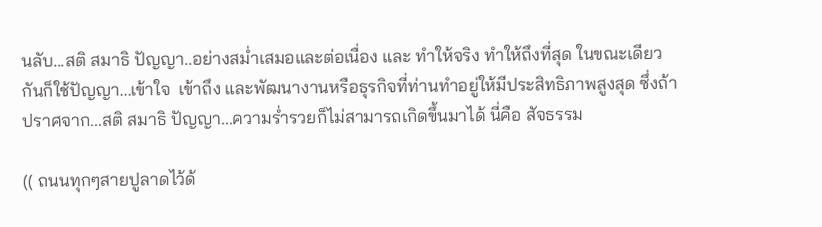นลับ...สติ สมาธิ ปัญญา..อย่างสม่ำเสมอและต่อเนื่อง และ ทำให้จริง ทำให้ถึงที่สุด ในขณะเดียวกันก็ใช้ปัญญา...เข้าใจ  เข้าถึง และพัฒนางานหรือธุรกิจที่ท่านทำอยู่ให้มีประสิทธิภาพสูงสุด ซึ่งถ้าปราศจาก...สติ สมาธิ ปัญญา...ความร่ำรวยก็ไม่สามารถเกิดขึ้นมาได้ นี่คือ สัจธรรม

(( ถนนทุกๆสายปูลาดไว้ด้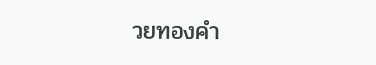วยทองคำ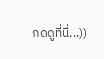กดดูที่นี่...))